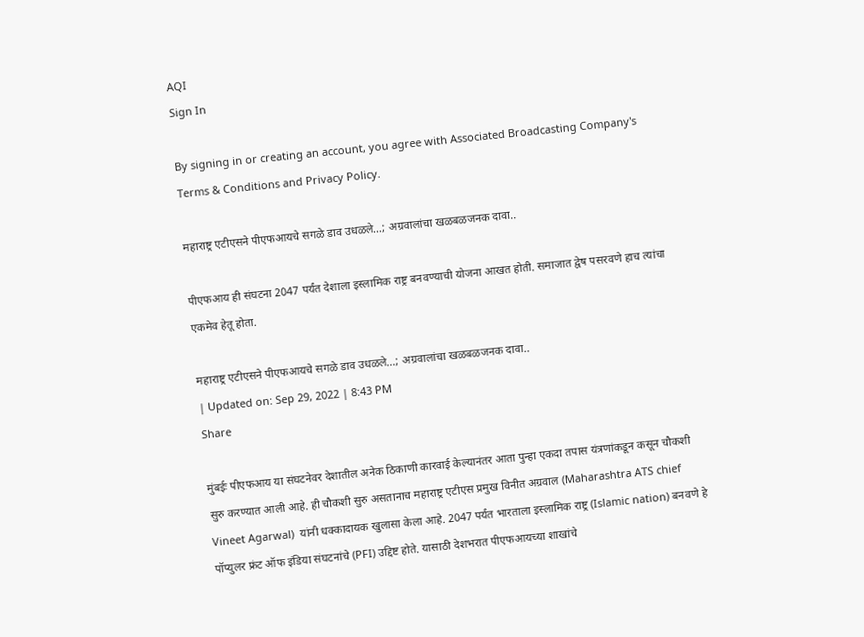AQI
Sign In

By signing in or creating an account, you agree with Associated Broadcasting Company's Terms & Conditions and Privacy Policy.

महाराष्ट्र एटीएसने पीएफआयचे सगळे डाव उधळले…; अग्रवालांचा खळबळजनक दावा..

पीएफआय ही संघटना 2047 पर्यंत देशाला इस्लामिक राष्ट्र बनवण्याची योजना आखत होती. समाजात द्वेष पसरवणे हाच त्यांचा एकमेव हेतू होता.

महाराष्ट्र एटीएसने पीएफआयचे सगळे डाव उधळले...; अग्रवालांचा खळबळजनक दावा..
| Updated on: Sep 29, 2022 | 8:43 PM
Share

मुंबईः पीएफआय या संघटनेवर देशातील अनेक ठिकाणी कारवाई केल्यानंतर आता पुन्हा एकदा तपास यंत्रणांकडून कसून चौकशी सुरु करण्यात आली आहे. ही चौकशी सुरु असतानाच महाराष्ट्र एटीएस प्रमुख विनीत अग्रवाल (Maharashtra ATS chief Vineet Agarwal)  यांनी धक्कादायक खुलासा केला आहे. 2047 पर्यंत भारताला इस्लामिक राष्ट्र (Islamic nation) बनवणे हे पॉप्युलर फ्रंट ऑफ इंडिया संघटनांचे (PFI) उद्दिष्ट होते. यासाठी देशभरात पीएफआयच्या शाखांचे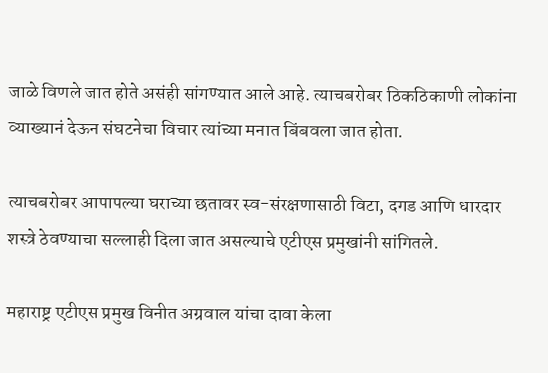जाळे विणले जात होते असंही सांगण्यात आले आहे. त्याचबरोबर ठिकठिकाणी लोकांना व्याख्यानं देऊन संघटनेचा विचार त्यांच्या मनात बिंबवला जात होता.

त्याचबरोबर आपापल्या घराच्या छतावर स्व-संरक्षणासाठी विटा, दगड आणि धारदार शस्त्रे ठेवण्याचा सल्लाही दिला जात असल्याचे एटीएस प्रमुखांनी सांगितले.

महाराष्ट्र एटीएस प्रमुख विनीत अग्रवाल यांचा दावा केला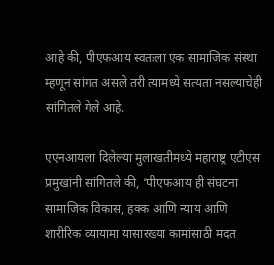आहे की, पीएफआय स्वतःला एक सामाजिक संस्था म्हणून सांगत असले तरी त्यामध्ये सत्यता नसल्याचेही सांगितले गेले आहे.

एएनआयला दिलेल्या मुलाखतीमध्ये महाराष्ट्र एटीएस प्रमुखांनी सांगितले की, ‘पीएफआय ही संघटना सामाजिक विकास, हक्क आणि न्याय आणि शारीरिक व्यायामा यासारख्या कामांसाठी मदत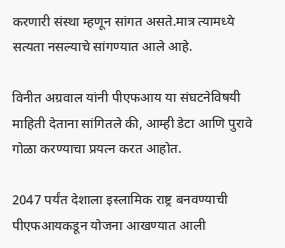करणारी संस्था म्हणून सांगत असते.मात्र त्यामध्ये सत्यता नसल्याचे सांगण्यात आले आहे.

विनीत अग्रवाल यांनी पीएफआय या संघटनेविषयी माहिती देताना सांगितले की, आम्ही डेटा आणि पुरावे गोळा करण्याचा प्रयत्न करत आहोत.

2047 पर्यंत देशाला इस्लामिक राष्ट्र बनवण्याची पीएफआयकडून योजना आखण्यात आली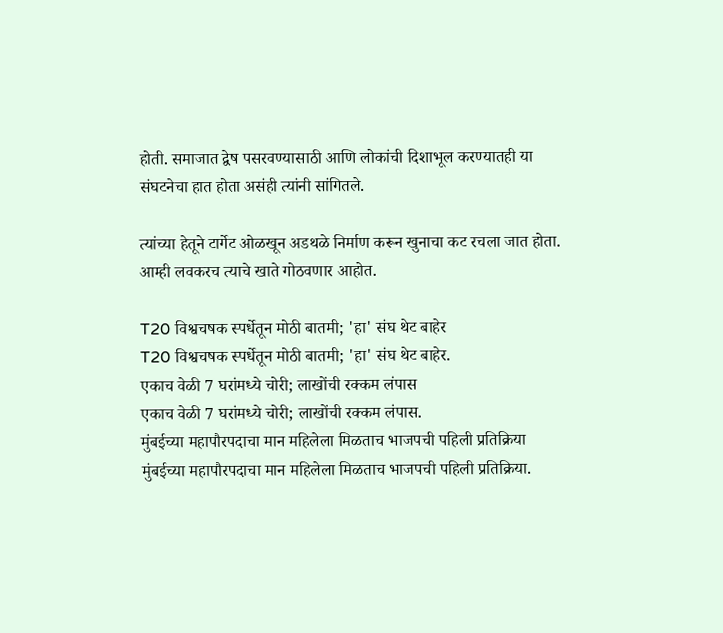होती. समाजात द्वेष पसरवण्यासाठी आणि लोकांची दिशाभूल करण्यातही या संघटनेचा हात होता असंही त्यांनी सांगितले.

त्यांच्या हेतूने टार्गेट ओळखून अडथळे निर्माण करून खुनाचा कट रचला जात होता. आम्ही लवकरच त्याचे खाते गोठवणार आहोत.

T20 विश्वचषक स्पर्धेतून मोठी बातमी; 'हा' संघ थेट बाहेर
T20 विश्वचषक स्पर्धेतून मोठी बातमी; 'हा' संघ थेट बाहेर.
एकाच वेळी 7 घरांमध्ये चोरी; लाखोंची रक्कम लंपास
एकाच वेळी 7 घरांमध्ये चोरी; लाखोंची रक्कम लंपास.
मुंबईच्या महापौरपदाचा मान महिलेला मिळताच भाजपची पहिली प्रतिक्रिया
मुंबईच्या महापौरपदाचा मान महिलेला मिळताच भाजपची पहिली प्रतिक्रिया.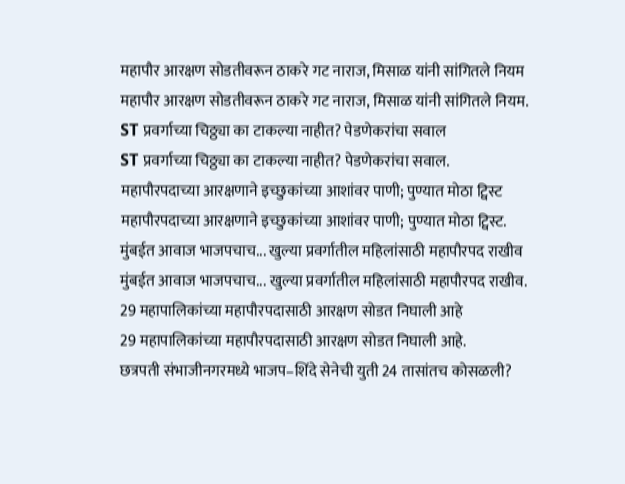महापौर आरक्षण सोडतीवरून ठाकरे गट नाराज, मिसाळ यांनी सांगितले नियम
महापौर आरक्षण सोडतीवरून ठाकरे गट नाराज, मिसाळ यांनी सांगितले नियम.
ST प्रवर्गाच्या चिठ्ठ्या का टाकल्या नाहीत? पेडणेकरांचा सवाल
ST प्रवर्गाच्या चिठ्ठ्या का टाकल्या नाहीत? पेडणेकरांचा सवाल.
महापौरपदाच्या आरक्षणाने इच्छुकांच्या आशांवर पाणी; पुण्यात मोठा ट्विस्ट
महापौरपदाच्या आरक्षणाने इच्छुकांच्या आशांवर पाणी; पुण्यात मोठा ट्विस्ट.
मुंबईत आवाज भाजपचाच... खुल्या प्रवर्गातील महिलांसाठी महापौरपद राखीव
मुंबईत आवाज भाजपचाच... खुल्या प्रवर्गातील महिलांसाठी महापौरपद राखीव.
29 महापालिकांच्या महापौरपदासाठी आरक्षण सोडत निघाली आहे
29 महापालिकांच्या महापौरपदासाठी आरक्षण सोडत निघाली आहे.
छत्रपती संभाजीनगरमध्ये भाजप–शिंदे सेनेची युती 24 तासांतच कोसळली?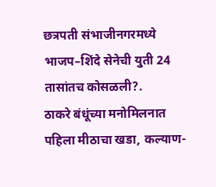छत्रपती संभाजीनगरमध्ये भाजप–शिंदे सेनेची युती 24 तासांतच कोसळली?.
ठाकरे बंधूंच्या मनोमिलनात पहिला मीठाचा खडा, कल्याण-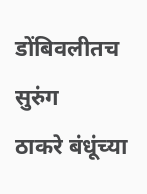डोंबिवलीतच सुरुंग
ठाकरे बंधूंच्या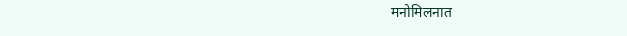मनोमिलनात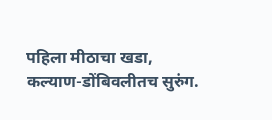पहिला मीठाचा खडा, कल्याण-डोंबिवलीतच सुरुंग.